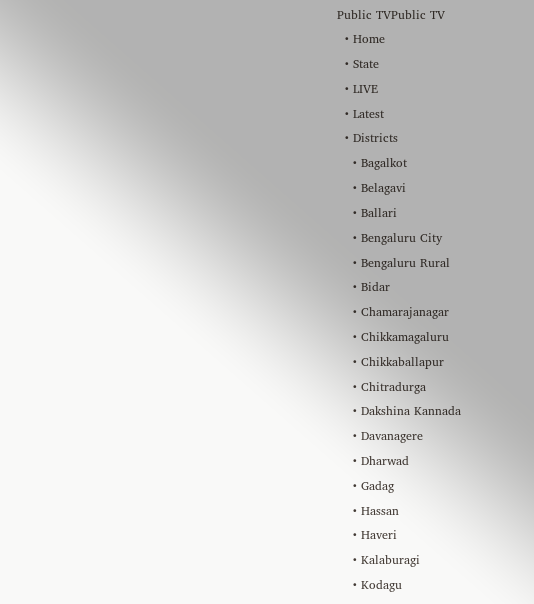Public TVPublic TV
  • Home
  • State
  • LIVE
  • Latest
  • Districts
    • Bagalkot
    • Belagavi
    • Ballari
    • Bengaluru City
    • Bengaluru Rural
    • Bidar
    • Chamarajanagar
    • Chikkamagaluru
    • Chikkaballapur
    • Chitradurga
    • Dakshina Kannada
    • Davanagere
    • Dharwad
    • Gadag
    • Hassan
    • Haveri
    • Kalaburagi
    • Kodagu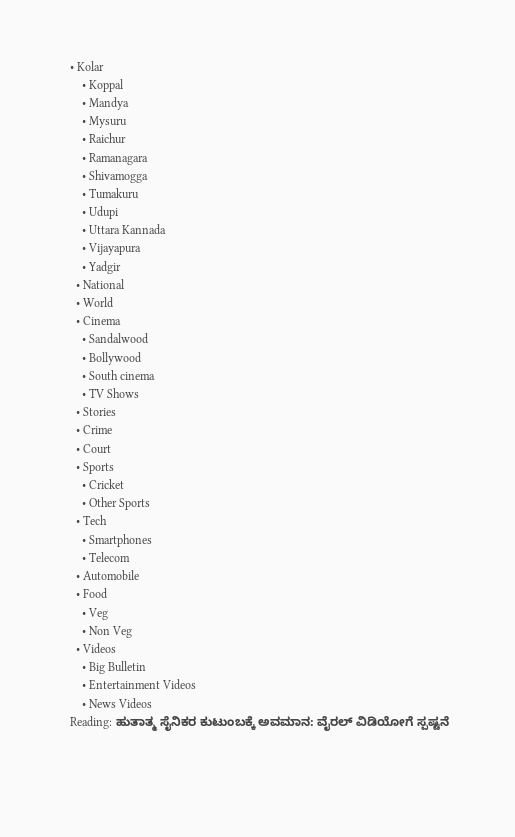• Kolar
    • Koppal
    • Mandya
    • Mysuru
    • Raichur
    • Ramanagara
    • Shivamogga
    • Tumakuru
    • Udupi
    • Uttara Kannada
    • Vijayapura
    • Yadgir
  • National
  • World
  • Cinema
    • Sandalwood
    • Bollywood
    • South cinema
    • TV Shows
  • Stories
  • Crime
  • Court
  • Sports
    • Cricket
    • Other Sports
  • Tech
    • Smartphones
    • Telecom
  • Automobile
  • Food
    • Veg
    • Non Veg
  • Videos
    • Big Bulletin
    • Entertainment Videos
    • News Videos
Reading: ಹುತಾತ್ಮ ಸೈನಿಕರ ಕುಟುಂಬಕ್ಕೆ ಅವಮಾನ: ವೈರಲ್ ವಿಡಿಯೋಗೆ ಸ್ಪಷ್ಟನೆ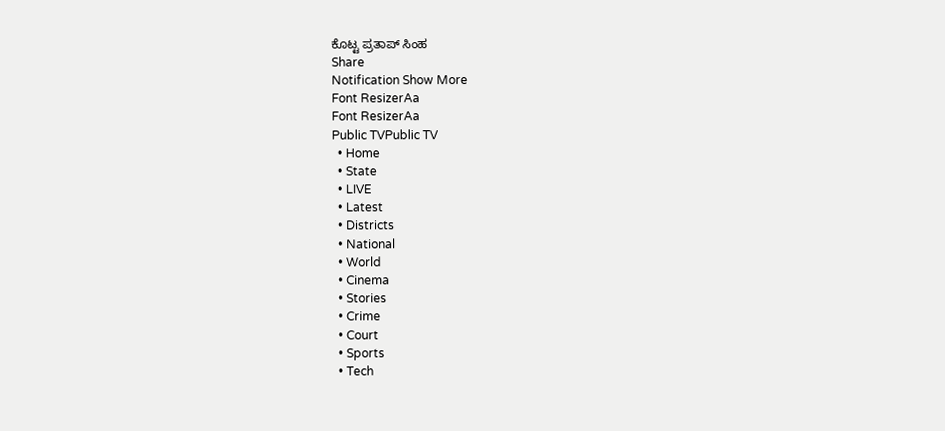ಕೊಟ್ಟ ಪ್ರತಾಪ್ ಸಿಂಹ
Share
Notification Show More
Font ResizerAa
Font ResizerAa
Public TVPublic TV
  • Home
  • State
  • LIVE
  • Latest
  • Districts
  • National
  • World
  • Cinema
  • Stories
  • Crime
  • Court
  • Sports
  • Tech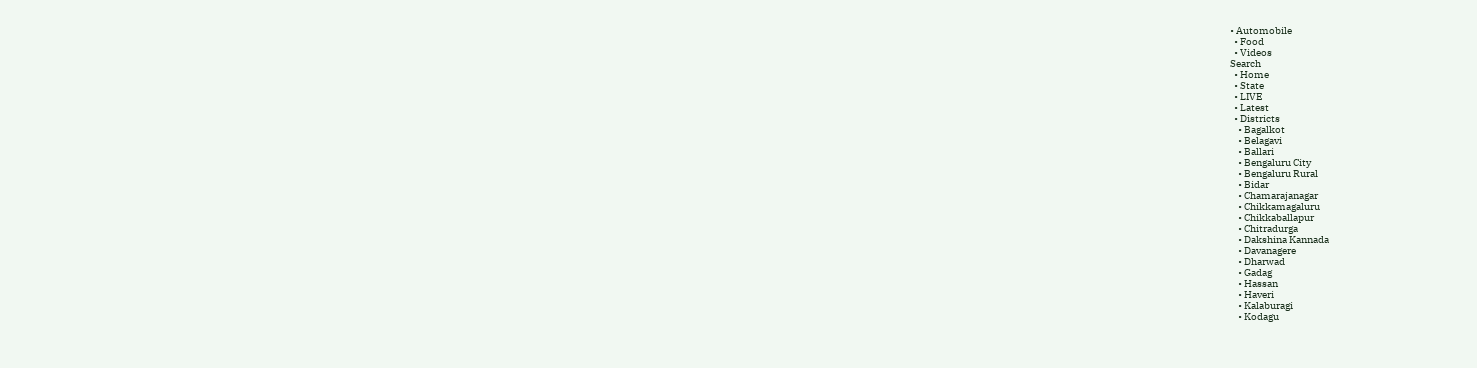• Automobile
  • Food
  • Videos
Search
  • Home
  • State
  • LIVE
  • Latest
  • Districts
    • Bagalkot
    • Belagavi
    • Ballari
    • Bengaluru City
    • Bengaluru Rural
    • Bidar
    • Chamarajanagar
    • Chikkamagaluru
    • Chikkaballapur
    • Chitradurga
    • Dakshina Kannada
    • Davanagere
    • Dharwad
    • Gadag
    • Hassan
    • Haveri
    • Kalaburagi
    • Kodagu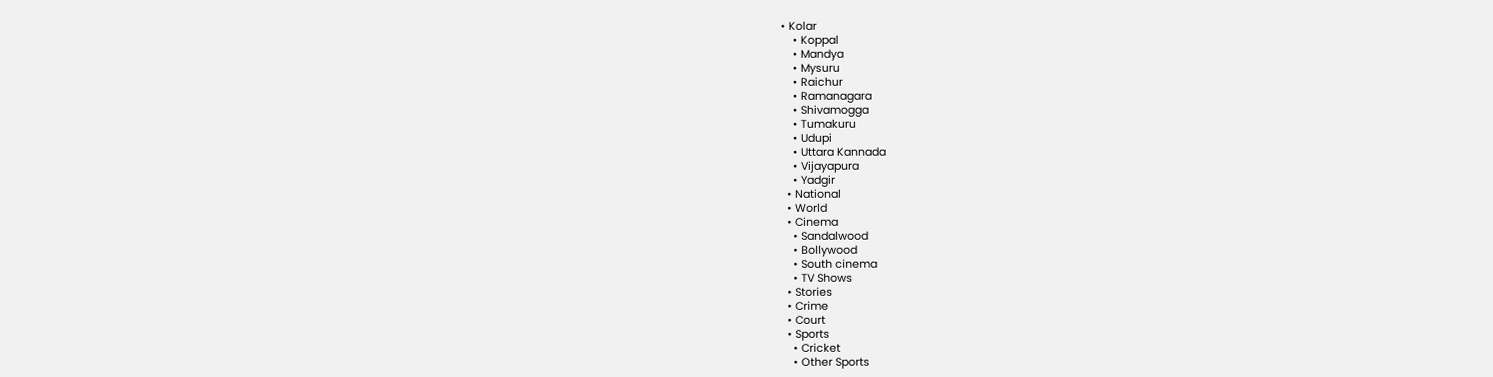• Kolar
    • Koppal
    • Mandya
    • Mysuru
    • Raichur
    • Ramanagara
    • Shivamogga
    • Tumakuru
    • Udupi
    • Uttara Kannada
    • Vijayapura
    • Yadgir
  • National
  • World
  • Cinema
    • Sandalwood
    • Bollywood
    • South cinema
    • TV Shows
  • Stories
  • Crime
  • Court
  • Sports
    • Cricket
    • Other Sports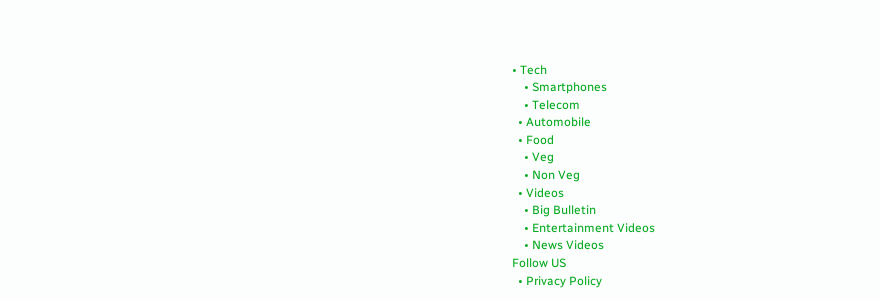• Tech
    • Smartphones
    • Telecom
  • Automobile
  • Food
    • Veg
    • Non Veg
  • Videos
    • Big Bulletin
    • Entertainment Videos
    • News Videos
Follow US
  • Privacy Policy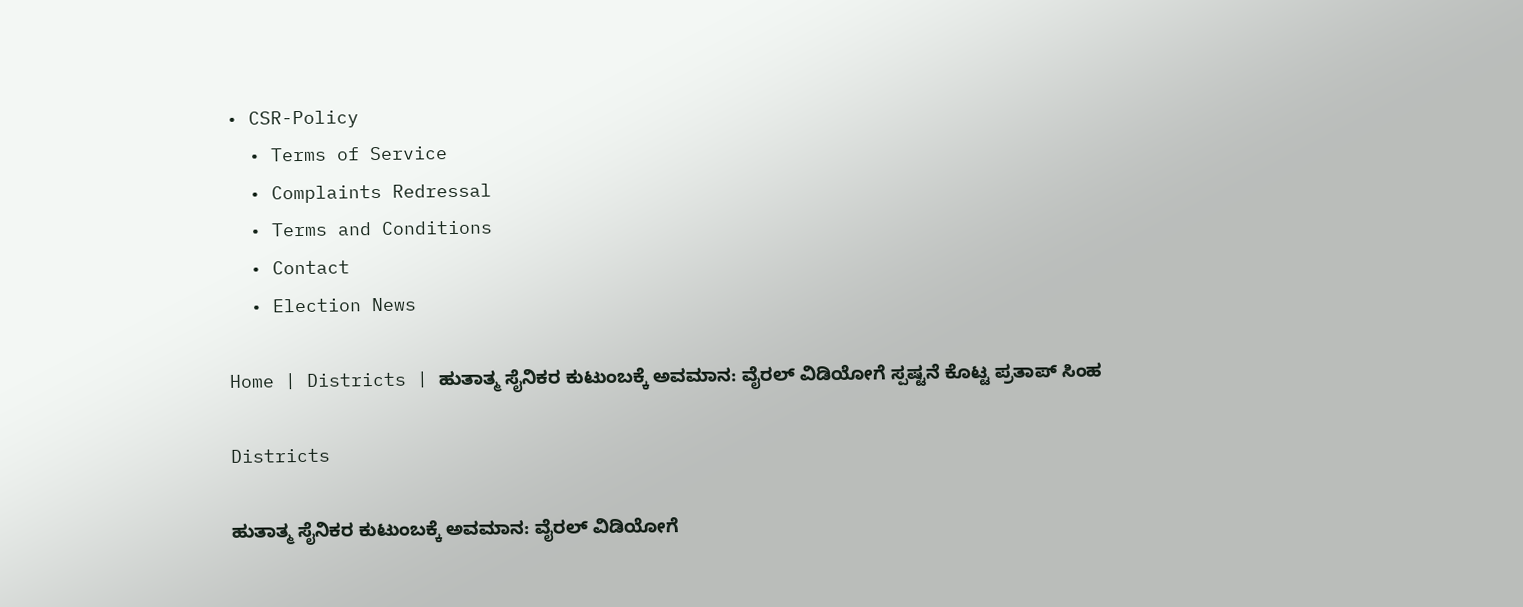• CSR-Policy
  • Terms of Service
  • Complaints Redressal
  • Terms and Conditions
  • Contact
  • Election News

Home | Districts | ಹುತಾತ್ಮ ಸೈನಿಕರ ಕುಟುಂಬಕ್ಕೆ ಅವಮಾನ: ವೈರಲ್ ವಿಡಿಯೋಗೆ ಸ್ಪಷ್ಟನೆ ಕೊಟ್ಟ ಪ್ರತಾಪ್ ಸಿಂಹ

Districts

ಹುತಾತ್ಮ ಸೈನಿಕರ ಕುಟುಂಬಕ್ಕೆ ಅವಮಾನ: ವೈರಲ್ ವಿಡಿಯೋಗೆ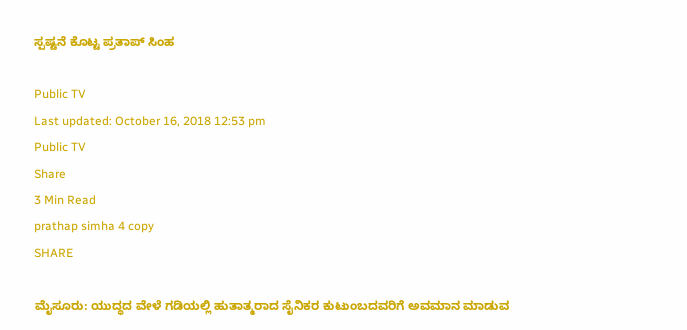ಸ್ಪಷ್ಟನೆ ಕೊಟ್ಟ ಪ್ರತಾಪ್ ಸಿಂಹ

Public TV
Last updated: October 16, 2018 12:53 pm
Public TV
Share
3 Min Read
prathap simha 4 copy
SHARE

ಮೈಸೂರು: ಯುದ್ಧದ ವೇಳೆ ಗಡಿಯಲ್ಲಿ ಹುತಾತ್ಮರಾದ ಸೈನಿಕರ ಕುಟುಂಬದವರಿಗೆ ಅವಮಾನ ಮಾಡುವ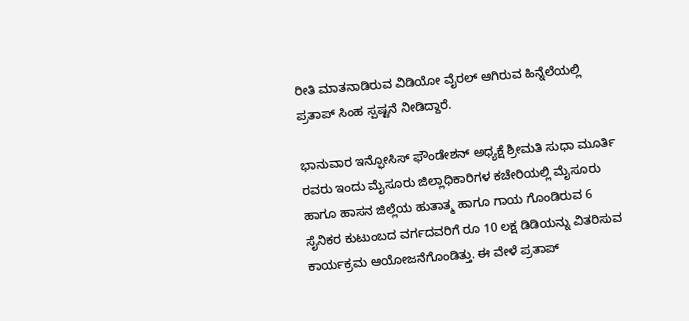ರೀತಿ ಮಾತನಾಡಿರುವ ವಿಡಿಯೋ ವೈರಲ್ ಆಗಿರುವ ಹಿನ್ನೆಲೆಯಲ್ಲಿ ಪ್ರತಾಪ್ ಸಿಂಹ ಸ್ಪಷ್ಟನೆ ನೀಡಿದ್ದಾರೆ.

ಭಾನುವಾರ ಇನ್ಫೋಸಿಸ್ ಫೌಂಡೇಶನ್ ಅಧ್ಯಕ್ಷೆ ಶ್ರೀಮತಿ ಸುಧಾ ಮೂರ್ತಿ ರವರು ಇಂದು ಮೈಸೂರು ಜಿಲ್ಲಾಧಿಕಾರಿಗಳ ಕಚೇರಿಯಲ್ಲಿ ಮೈಸೂರು ಹಾಗೂ ಹಾಸನ ಜಿಲ್ಲೆಯ ಹುತಾತ್ಮ ಹಾಗೂ ಗಾಯ ಗೊಂಡಿರುವ 6 ಸೈನಿಕರ ಕುಟುಂಬದ ವರ್ಗದವರಿಗೆ ರೂ 10 ಲಕ್ಷ ಡಿಡಿಯನ್ನು ವಿತರಿಸುವ ಕಾರ್ಯಕ್ರಮ ಆಯೋಜನೆಗೊಂಡಿತ್ತು. ಈ ವೇಳೆ ಪ್ರತಾಪ್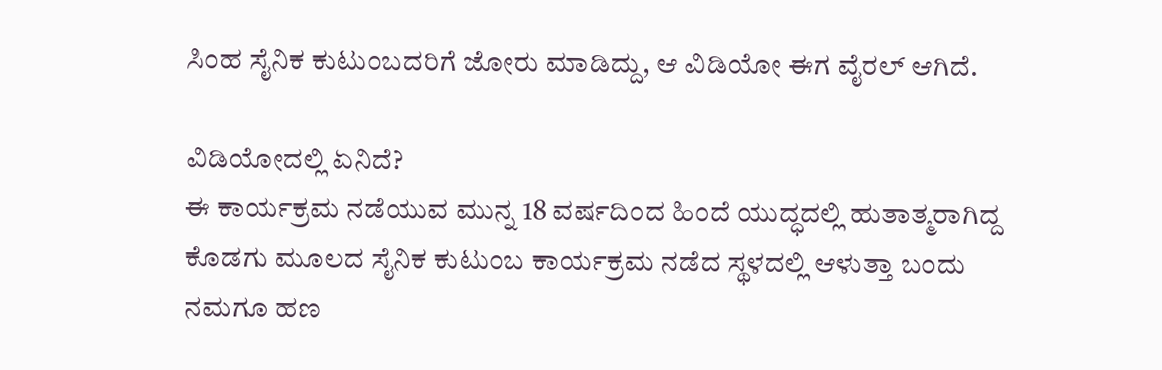ಸಿಂಹ ಸೈನಿಕ ಕುಟುಂಬದರಿಗೆ ಜೋರು ಮಾಡಿದ್ದು, ಆ ವಿಡಿಯೋ ಈಗ ವೈರಲ್ ಆಗಿದೆ.

ವಿಡಿಯೋದಲ್ಲಿ ಏನಿದೆ?
ಈ ಕಾರ್ಯಕ್ರಮ ನಡೆಯುವ ಮುನ್ನ 18 ವರ್ಷದಿಂದ ಹಿಂದೆ ಯುದ್ಧದಲ್ಲಿ ಹುತಾತ್ಮರಾಗಿದ್ದ ಕೊಡಗು ಮೂಲದ ಸೈನಿಕ ಕುಟುಂಬ ಕಾರ್ಯಕ್ರಮ ನಡೆದ ಸ್ಥಳದಲ್ಲಿ ಆಳುತ್ತಾ ಬಂದು ನಮಗೂ ಹಣ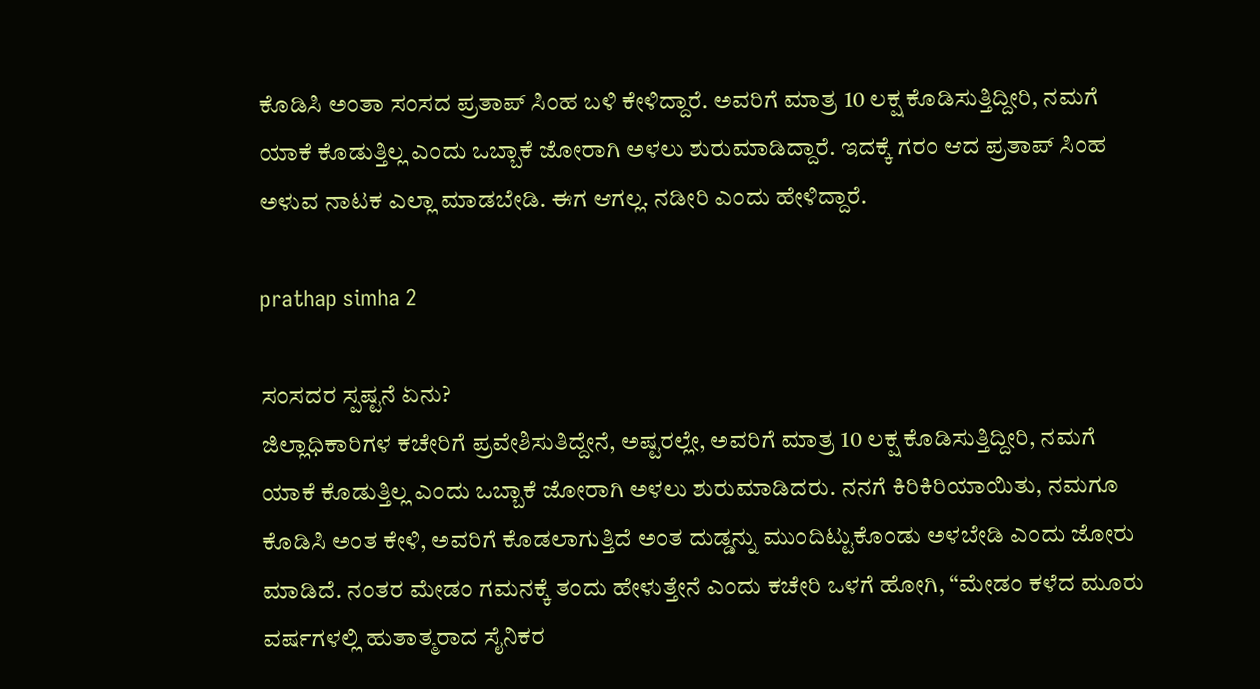ಕೊಡಿಸಿ ಅಂತಾ ಸಂಸದ ಪ್ರತಾಪ್ ಸಿಂಹ ಬಳಿ ಕೇಳಿದ್ದಾರೆ. ಅವರಿಗೆ ಮಾತ್ರ 10 ಲಕ್ಷ ಕೊಡಿಸುತ್ತಿದ್ದೀರಿ, ನಮಗೆ ಯಾಕೆ ಕೊಡುತ್ತಿಲ್ಲ ಎಂದು ಒಬ್ಬಾಕೆ ಜೋರಾಗಿ ಅಳಲು ಶುರುಮಾಡಿದ್ದಾರೆ. ಇದಕ್ಕೆ ಗರಂ ಆದ ಪ್ರತಾಪ್ ಸಿಂಹ ಅಳುವ ನಾಟಕ ಎಲ್ಲಾ ಮಾಡಬೇಡಿ. ಈಗ ಆಗಲ್ಲ. ನಡೀರಿ ಎಂದು ಹೇಳಿದ್ದಾರೆ.

prathap simha 2

ಸಂಸದರ ಸ್ಪಷ್ಟನೆ ಏನು?
ಜಿಲ್ಲಾಧಿಕಾರಿಗಳ ಕಚೇರಿಗೆ ಪ್ರವೇಶಿಸುತಿದ್ದೇನೆ, ಅಷ್ಟರಲ್ಲೇ, ಅವರಿಗೆ ಮಾತ್ರ 10 ಲಕ್ಷ ಕೊಡಿಸುತ್ತಿದ್ದೀರಿ, ನಮಗೆ ಯಾಕೆ ಕೊಡುತ್ತಿಲ್ಲ ಎಂದು ಒಬ್ಬಾಕೆ ಜೋರಾಗಿ ಅಳಲು ಶುರುಮಾಡಿದರು. ನನಗೆ ಕಿರಿಕಿರಿಯಾಯಿತು, ನಮಗೂ ಕೊಡಿಸಿ ಅಂತ ಕೇಳಿ, ಅವರಿಗೆ ಕೊಡಲಾಗುತ್ತಿದೆ ಅಂತ ದುಡ್ಡನ್ನು ಮುಂದಿಟ್ಟುಕೊಂಡು ಅಳಬೇಡಿ ಎಂದು ಜೋರು ಮಾಡಿದೆ. ನಂತರ ಮೇಡಂ ಗಮನಕ್ಕೆ ತಂದು ಹೇಳುತ್ತೇನೆ ಎಂದು ಕಚೇರಿ ಒಳಗೆ ಹೋಗಿ, “ಮೇಡಂ ಕಳೆದ ಮೂರು ವರ್ಷಗಳಲ್ಲಿ ಹುತಾತ್ಮರಾದ ಸೈನಿಕರ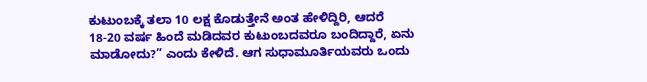ಕುಟುಂಬಕ್ಕೆ ತಲಾ 10 ಲಕ್ಷ ಕೊಡುತ್ತೇನೆ ಅಂತ ಹೇಳಿದ್ದಿರಿ, ಆದರೆ 18-20 ವರ್ಷ ಹಿಂದೆ ಮಡಿದವರ ಕುಟುಂಬದವರೂ ಬಂದಿದ್ದಾರೆ, ಏನು ಮಾಡೋದು?” ಎಂದು ಕೇಳಿದೆ. ಆಗ ಸುಧಾಮೂರ್ತಿಯವರು ಒಂದು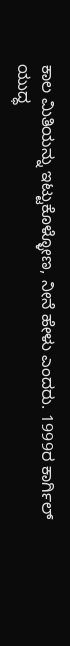ಕಾಲ ಮಿತಿಯನ್ನು ಇಟ್ಟುಕೊಳ್ಳೋಣ, ನೀನೆ ಹೇಳು ಎಂದರು. 1999ರ ಕಾರ್ಗಿಲ್ ಯುದ್ಧ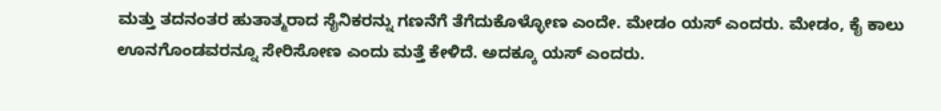ಮತ್ತು ತದನಂತರ ಹುತಾತ್ಮರಾದ ಸೈನಿಕರನ್ನು ಗಣನೆಗೆ ತೆಗೆದುಕೊಳ್ಳೋಣ ಎಂದೇ. ಮೇಡಂ ಯಸ್ ಎಂದರು. ಮೇಡಂ, ಕೈ ಕಾಲು ಊನಗೊಂಡವರನ್ನೂ ಸೇರಿಸೋಣ ಎಂದು ಮತ್ತೆ ಕೇಳಿದೆ. ಅದಕ್ಕೂ ಯಸ್ ಎಂದರು.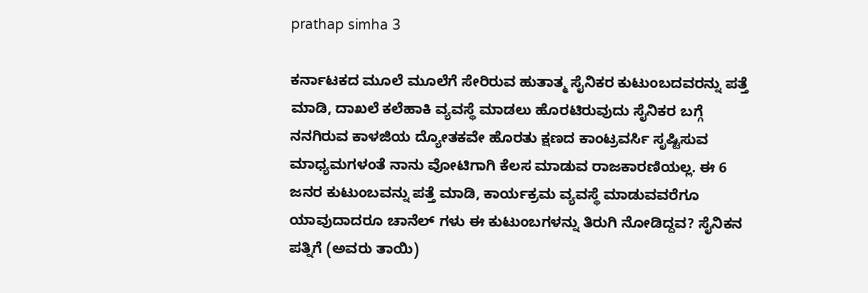prathap simha 3

ಕರ್ನಾಟಕದ ಮೂಲೆ ಮೂಲೆಗೆ ಸೇರಿರುವ ಹುತಾತ್ಮ ಸೈನಿಕರ ಕುಟುಂಬದವರನ್ನು ಪತ್ತೆ ಮಾಡಿ, ದಾಖಲೆ ಕಲೆಹಾಕಿ ವ್ಯವಸ್ಥೆ ಮಾಡಲು ಹೊರಟಿರುವುದು ಸೈನಿಕರ ಬಗ್ಗೆ ನನಗಿರುವ ಕಾಳಜಿಯ ದ್ಯೋತಕವೇ ಹೊರತು ಕ್ಷಣದ ಕಾಂಟ್ರವರ್ಸಿ ಸೃಷ್ಟಿಸುವ ಮಾಧ್ಯಮಗಳಂತೆ ನಾನು ವೋಟಿಗಾಗಿ ಕೆಲಸ ಮಾಡುವ ರಾಜಕಾರಣಿಯಲ್ಲ. ಈ 6 ಜನರ ಕುಟುಂಬವನ್ನು ಪತ್ತೆ ಮಾಡಿ, ಕಾರ್ಯಕ್ರಮ ವ್ಯವಸ್ಥೆ ಮಾಡುವವರೆಗೂ ಯಾವುದಾದರೂ ಚಾನೆಲ್ ಗಳು ಈ ಕುಟುಂಬಗಳನ್ನು ತಿರುಗಿ ನೋಡಿದ್ದವ? ಸೈನಿಕನ ಪತ್ನಿಗೆ (ಅವರು ತಾಯಿ)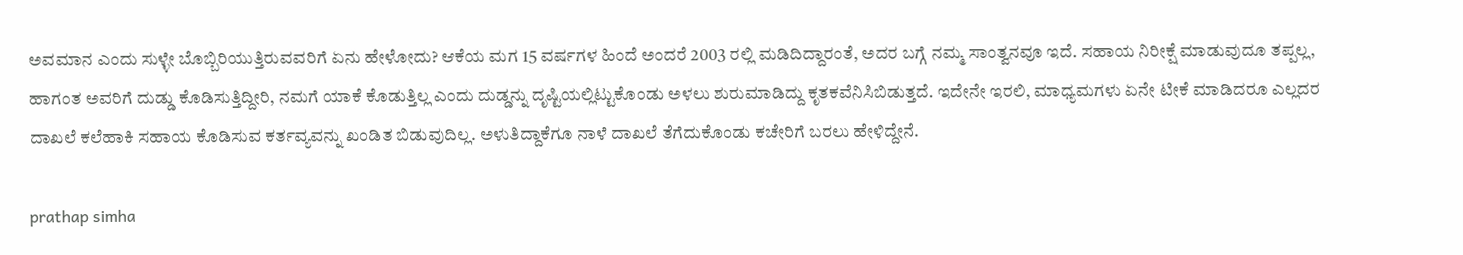ಅವಮಾನ ಎಂದು ಸುಳ್ಳೇ ಬೊಬ್ಬಿರಿಯುತ್ತಿರುವವರಿಗೆ ಏನು ಹೇಳೋದು? ಆಕೆಯ ಮಗ 15 ವರ್ಷಗಳ ಹಿಂದೆ ಅಂದರೆ 2003 ರಲ್ಲಿ ಮಡಿದಿದ್ದಾರಂತೆ, ಅದರ ಬಗ್ಗೆ ನಮ್ಮ ಸಾಂತ್ವನವೂ ಇದೆ. ಸಹಾಯ ನಿರೀಕ್ಷೆ ಮಾಡುವುದೂ ತಪ್ಪಲ್ಲ, ಹಾಗಂತ ಅವರಿಗೆ ದುಡ್ಡು ಕೊಡಿಸುತ್ತಿದ್ದೀರಿ, ನಮಗೆ ಯಾಕೆ ಕೊಡುತ್ತಿಲ್ಲ ಎಂದು ದುಡ್ಡನ್ನು ದೃಷ್ಟಿಯಲ್ಲಿಟ್ಟುಕೊಂಡು ಅಳಲು ಶುರುಮಾಡಿದ್ದು ಕೃತಕವೆನಿಸಿಬಿಡುತ್ತದೆ. ಇದೇನೇ ಇರಲಿ, ಮಾಧ್ಯಮಗಳು ಏನೇ ಟೀಕೆ ಮಾಡಿದರೂ ಎಲ್ಲದರ ದಾಖಲೆ ಕಲೆಹಾಕಿ ಸಹಾಯ ಕೊಡಿಸುವ ಕರ್ತವ್ಯವನ್ನು ಖಂಡಿತ ಬಿಡುವುದಿಲ್ಲ. ಅಳುತಿದ್ದಾಕೆಗೂ ನಾಳೆ ದಾಖಲೆ ತೆಗೆದುಕೊಂಡು ಕಚೇರಿಗೆ ಬರಲು ಹೇಳಿದ್ದೇನೆ.

prathap simha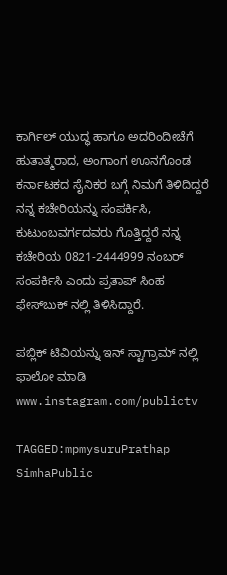ಕಾರ್ಗಿಲ್ ಯುದ್ಧ ಹಾಗೂ ಅದರಿಂದೀಚೆಗೆ ಹುತಾತ್ಮರಾದ, ಅಂಗಾಂಗ ಊನಗೊಂಡ ಕರ್ನಾಟಕದ ಸೈನಿಕರ ಬಗ್ಗೆ ನಿಮಗೆ ತಿಳಿದಿದ್ದರೆ ನನ್ನ ಕಚೇರಿಯನ್ನು ಸಂಪರ್ಕಿಸಿ, ಕುಟುಂಬವರ್ಗದವರು ಗೊತ್ತಿದ್ದರೆ ನನ್ನ ಕಚೇರಿಯ 0821-2444999 ನಂಬರ್ ಸಂಪರ್ಕಿಸಿ ಎಂದು ಪ್ರತಾಪ್ ಸಿಂಹ ಫೇಸ್‍ಬುಕ್ ನಲ್ಲಿ ತಿಳಿಸಿದ್ದಾರೆ.

ಪಬ್ಲಿಕ್ ಟಿವಿಯನ್ನು ಇನ್ ಸ್ಟಾಗ್ರಾಮ್ ನಲ್ಲಿ ಫಾಲೋ ಮಾಡಿ www.instagram.com/publictv

TAGGED:mpmysuruPrathap SimhaPublic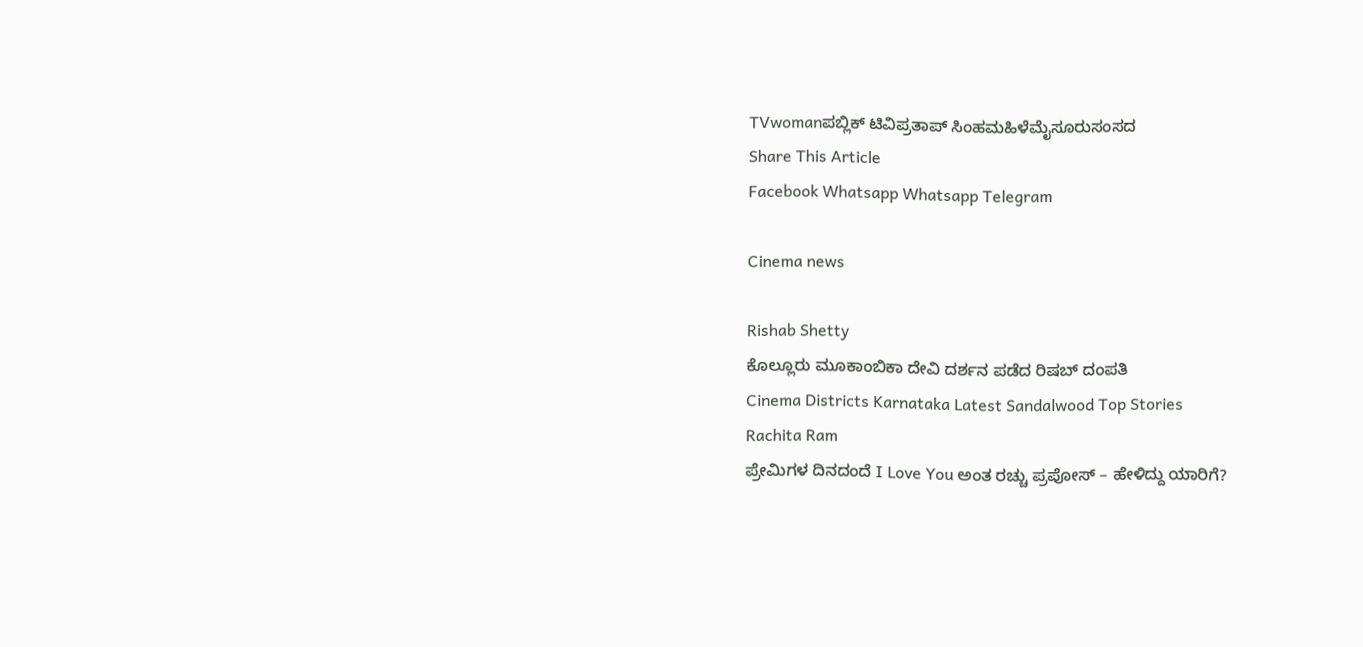TVwomanಪಬ್ಲಿಕ್ ಟಿವಿಪ್ರತಾಪ್ ಸಿಂಹಮಹಿಳೆಮೈಸೂರುಸಂಸದ
Share This Article
Facebook Whatsapp Whatsapp Telegram

Cinema news

Rishab Shetty
ಕೊಲ್ಲೂರು ಮೂಕಾಂಬಿಕಾ ದೇವಿ ದರ್ಶನ ಪಡೆದ ರಿಷಬ್ ದಂಪತಿ
Cinema Districts Karnataka Latest Sandalwood Top Stories
Rachita Ram
ಪ್ರೇಮಿಗಳ ದಿನದಂದೆ I Love You ಅಂತ ರಚ್ಚು ಪ್ರಪೋಸ್‌ – ಹೇಳಿದ್ದು ಯಾರಿಗೆ?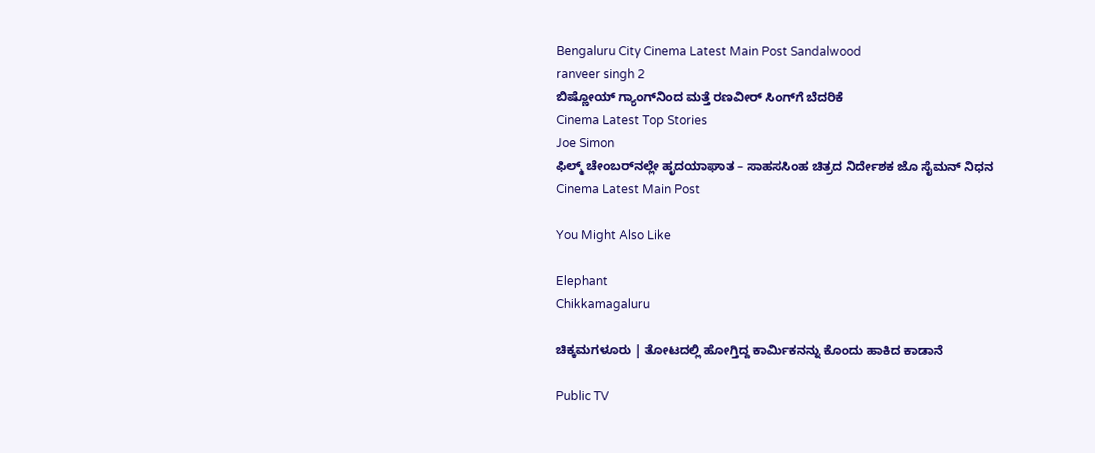Bengaluru City Cinema Latest Main Post Sandalwood
ranveer singh 2
ಬಿಷ್ಣೋಯ್ ಗ್ಯಾಂಗ್‌ನಿಂದ ಮತ್ತೆ ರಣವೀರ್ ಸಿಂಗ್‌ಗೆ ಬೆದರಿಕೆ
Cinema Latest Top Stories
Joe Simon
ಫಿಲ್ಮ್‌ ಚೇಂಬರ್‌ನಲ್ಲೇ ಹೃದಯಾಘಾತ – ಸಾಹಸಸಿಂಹ ಚಿತ್ರದ ನಿರ್ದೇಶಕ ಜೊ ಸೈಮನ್ ನಿಧನ
Cinema Latest Main Post

You Might Also Like

Elephant
Chikkamagaluru

ಚಿಕ್ಕಮಗಳೂರು | ತೋಟದಲ್ಲಿ ಹೋಗ್ತಿದ್ದ ಕಾರ್ಮಿಕನನ್ನು ಕೊಂದು ಹಾಕಿದ ಕಾಡಾನೆ

Public TV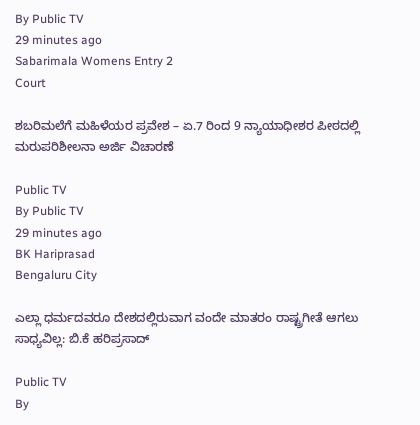By Public TV
29 minutes ago
Sabarimala Womens Entry 2
Court

ಶಬರಿಮಲೆಗೆ ಮಹಿಳೆಯರ ಪ್ರವೇಶ – ಏ.7 ರಿಂದ 9 ನ್ಯಾಯಾಧೀಶರ ಪೀಠದಲ್ಲಿ ಮರುಪರಿಶೀಲನಾ ಅರ್ಜಿ ವಿಚಾರಣೆ

Public TV
By Public TV
29 minutes ago
BK Hariprasad
Bengaluru City

ಎಲ್ಲಾ ಧರ್ಮದವರೂ ದೇಶದಲ್ಲಿರುವಾಗ ವಂದೇ ಮಾತರಂ ರಾಷ್ಟ್ರಗೀತೆ ಆಗಲು ಸಾಧ್ಯವಿಲ್ಲ: ಬಿ.ಕೆ ಹರಿಪ್ರಸಾದ್‌

Public TV
By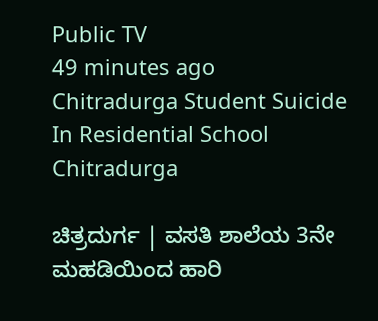Public TV
49 minutes ago
Chitradurga Student Suicide In Residential School
Chitradurga

ಚಿತ್ರದುರ್ಗ | ವಸತಿ ಶಾಲೆಯ 3ನೇ ಮಹಡಿಯಿಂದ ಹಾರಿ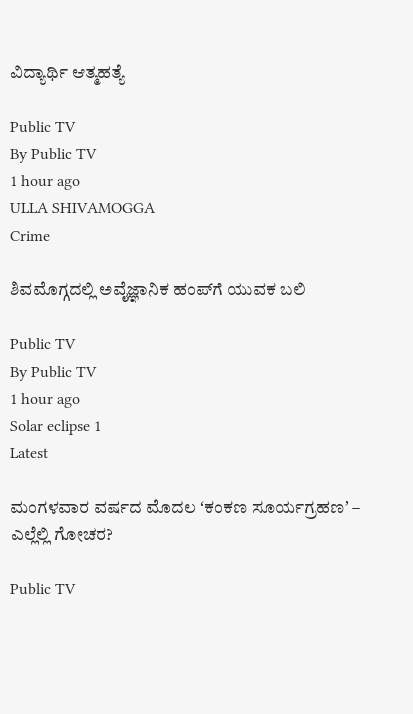ವಿದ್ಯಾರ್ಥಿ ಆತ್ಮಹತ್ಯೆ

Public TV
By Public TV
1 hour ago
ULLA SHIVAMOGGA
Crime

ಶಿವಮೊಗ್ಗದಲ್ಲಿ ಅವೈಜ್ಞಾನಿಕ ಹಂಪ್‌ಗೆ ಯುವಕ ಬಲಿ

Public TV
By Public TV
1 hour ago
Solar eclipse 1
Latest

ಮಂಗಳವಾರ ವರ್ಷದ ಮೊದಲ ʻಕಂಕಣ ಸೂರ್ಯಗ್ರಹಣʼ – ಎಲ್ಲೆಲ್ಲಿ ಗೋಚರ?

Public TV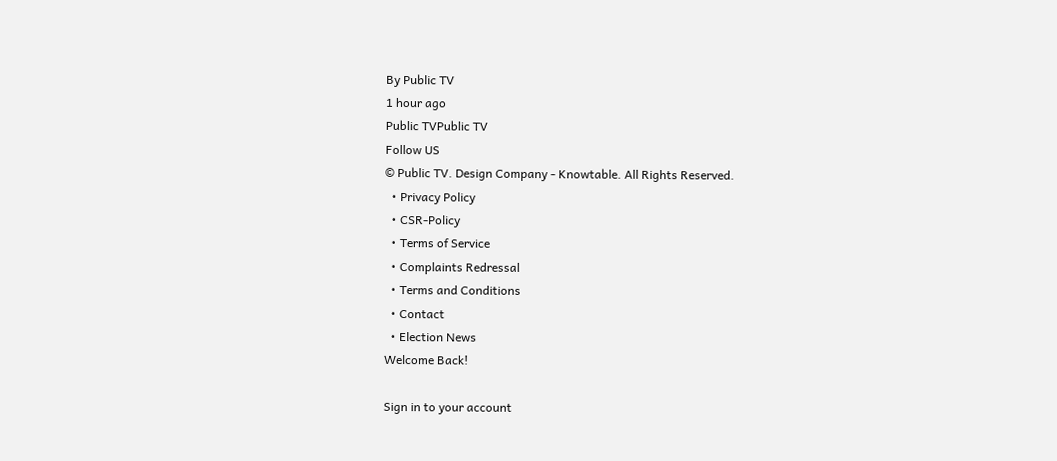By Public TV
1 hour ago
Public TVPublic TV
Follow US
© Public TV. Design Company - Knowtable. All Rights Reserved.
  • Privacy Policy
  • CSR-Policy
  • Terms of Service
  • Complaints Redressal
  • Terms and Conditions
  • Contact
  • Election News
Welcome Back!

Sign in to your account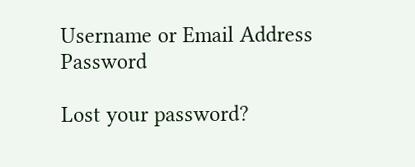Username or Email Address
Password

Lost your password?